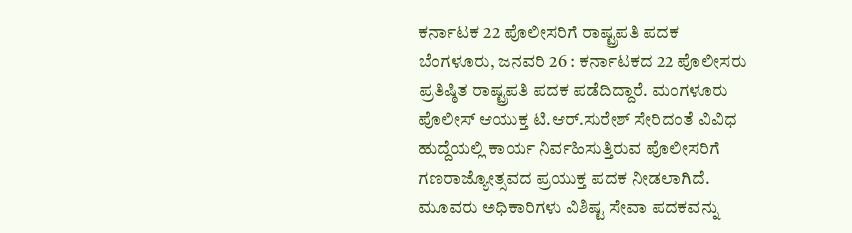ಕರ್ನಾಟಕ 22 ಪೊಲೀಸರಿಗೆ ರಾಷ್ಟ್ರಪತಿ ಪದಕ
ಬೆಂಗಳೂರು, ಜನವರಿ 26 : ಕರ್ನಾಟಕದ 22 ಪೊಲೀಸರು ಪ್ರತಿಷ್ಠಿತ ರಾಷ್ಟ್ರಪತಿ ಪದಕ ಪಡೆದಿದ್ದಾರೆ. ಮಂಗಳೂರು ಪೊಲೀಸ್ ಆಯುಕ್ತ ಟಿ.ಆರ್.ಸುರೇಶ್ ಸೇರಿದಂತೆ ವಿವಿಧ ಹುದ್ದೆಯಲ್ಲಿ ಕಾರ್ಯ ನಿರ್ವಹಿಸುತ್ತಿರುವ ಪೊಲೀಸರಿಗೆ ಗಣರಾಜ್ಯೋತ್ಸವದ ಪ್ರಯುಕ್ತ ಪದಕ ನೀಡಲಾಗಿದೆ.
ಮೂವರು ಅಧಿಕಾರಿಗಳು ವಿಶಿಷ್ಟ ಸೇವಾ ಪದಕವನ್ನು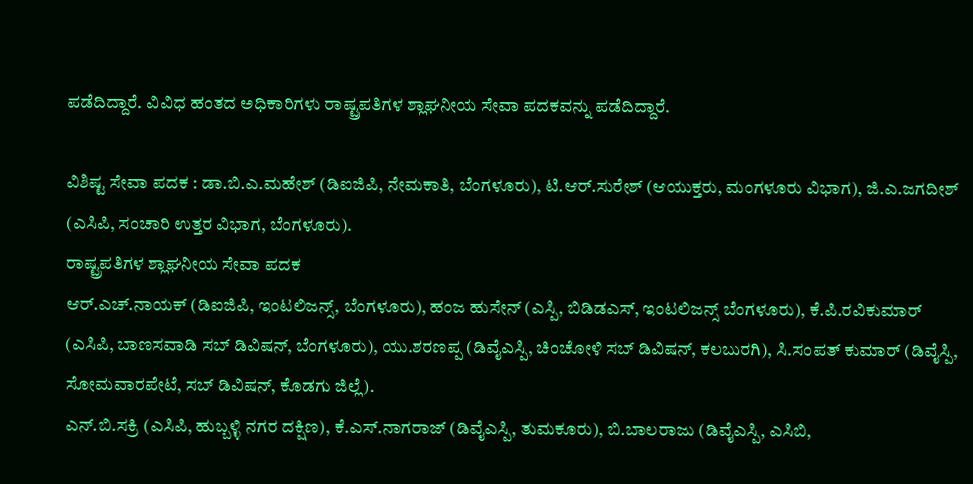ಪಡೆದಿದ್ದಾರೆ. ವಿವಿಧ ಹಂತದ ಅಧಿಕಾರಿಗಳು ರಾಷ್ಟ್ರಪತಿಗಳ ಶ್ಲಾಘನೀಯ ಸೇವಾ ಪದಕವನ್ನು ಪಡೆದಿದ್ದಾರೆ.

ವಿಶಿಷ್ಟ ಸೇವಾ ಪದಕ : ಡಾ.ಬಿ.ಎ.ಮಹೇಶ್ (ಡಿಐಜಿಪಿ, ನೇಮಕಾತಿ, ಬೆಂಗಳೂರು), ಟಿ.ಆರ್.ಸುರೇಶ್ (ಆಯುಕ್ತರು, ಮಂಗಳೂರು ವಿಭಾಗ), ಜಿ.ಎ.ಜಗದೀಶ್ (ಎಸಿಪಿ, ಸಂಚಾರಿ ಉತ್ತರ ವಿಭಾಗ, ಬೆಂಗಳೂರು).
ರಾಷ್ಟ್ರಪತಿಗಳ ಶ್ಲಾಘನೀಯ ಸೇವಾ ಪದಕ
ಆರ್.ಎಚ್.ನಾಯಕ್ (ಡಿಐಜಿಪಿ, ಇಂಟಲಿಜನ್ಸ್, ಬೆಂಗಳೂರು), ಹಂಜ ಹುಸೇನ್ (ಎಸ್ಪಿ, ಬಿಡಿಡಎಸ್, ಇಂಟಲಿಜನ್ಸ್ ಬೆಂಗಳೂರು), ಕೆ.ಪಿ.ರವಿಕುಮಾರ್ (ಎಸಿಪಿ, ಬಾಣಸವಾಡಿ ಸಬ್ ಡಿವಿಷನ್, ಬೆಂಗಳೂರು), ಯು.ಶರಣಪ್ಪ (ಡಿವೈಎಸ್ಪಿ, ಚಿಂಚೋಳಿ ಸಬ್ ಡಿವಿಷನ್, ಕಲಬುರಗಿ), ಸಿ.ಸಂಪತ್ ಕುಮಾರ್ (ಡಿವೈಸ್ಪಿ, ಸೋಮವಾರಪೇಟೆ, ಸಬ್ ಡಿವಿಷನ್, ಕೊಡಗು ಜಿಲ್ಲೆ).
ಎನ್.ಬಿ.ಸಕ್ರಿ (ಎಸಿಪಿ, ಹುಬ್ಬಳ್ಳಿ ನಗರ ದಕ್ಷಿಣ), ಕೆ.ಎಸ್.ನಾಗರಾಜ್ (ಡಿವೈಎಸ್ಪಿ, ತುಮಕೂರು), ಬಿ.ಬಾಲರಾಜು (ಡಿವೈಎಸ್ಪಿ, ಎಸಿಬಿ,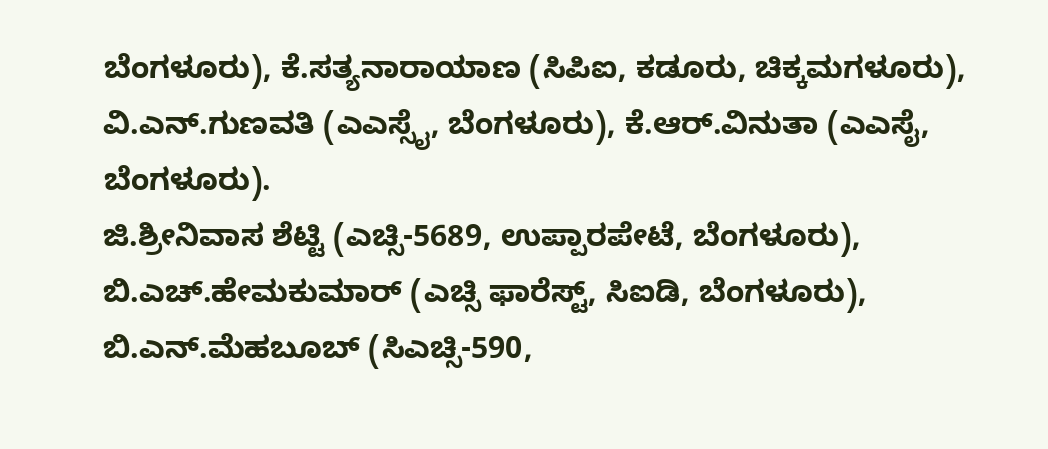ಬೆಂಗಳೂರು), ಕೆ.ಸತ್ಯನಾರಾಯಾಣ (ಸಿಪಿಐ, ಕಡೂರು, ಚಿಕ್ಕಮಗಳೂರು), ವಿ.ಎನ್.ಗುಣವತಿ (ಎಎಸ್ಸೈ, ಬೆಂಗಳೂರು), ಕೆ.ಆರ್.ವಿನುತಾ (ಎಎಸೈ, ಬೆಂಗಳೂರು).
ಜಿ.ಶ್ರೀನಿವಾಸ ಶೆಟ್ಟಿ (ಎಚ್ಸಿ-5689, ಉಪ್ಪಾರಪೇಟೆ, ಬೆಂಗಳೂರು), ಬಿ.ಎಚ್.ಹೇಮಕುಮಾರ್ (ಎಚ್ಸಿ ಫಾರೆಸ್ಟ್, ಸಿಐಡಿ, ಬೆಂಗಳೂರು), ಬಿ.ಎನ್.ಮೆಹಬೂಬ್ (ಸಿಎಚ್ಸಿ-590,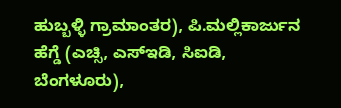ಹುಬ್ಬಳ್ಳಿ ಗ್ರಾಮಾಂತರ), ಪಿ.ಮಲ್ಲಿಕಾರ್ಜುನ ಹೆಗ್ಡೆ (ಎಚ್ಸಿ, ಎಸ್ಇಡಿ, ಸಿಐಡಿ, ಬೆಂಗಳೂರು),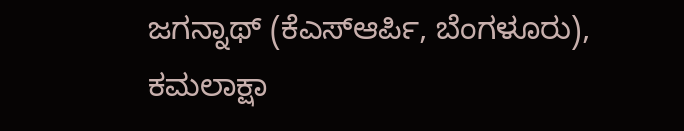ಜಗನ್ನಾಥ್ (ಕೆಎಸ್ಆರ್ಪಿ, ಬೆಂಗಳೂರು), ಕಮಲಾಕ್ಷಾ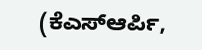(ಕೆಎಸ್ಆರ್ಪಿ,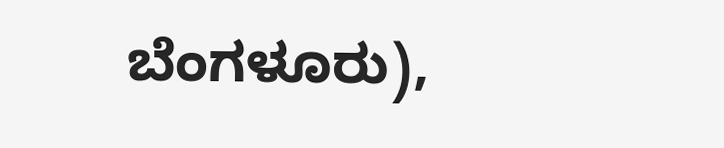ಬೆಂಗಳೂರು),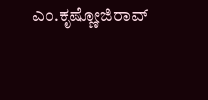ಎಂ.ಕೃಷ್ಣೋಜಿರಾವ್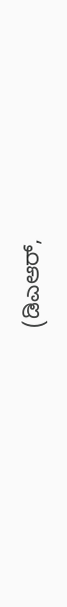(ಡಿಎಆರ್,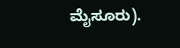ಮೈಸೂರು).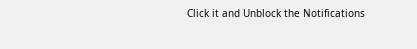Click it and Unblock the Notifications